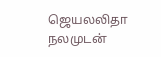ஜெயலலிதா நலமுடன்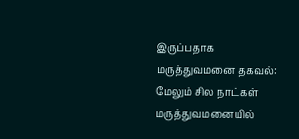இருப்பதாக மருத்துவமனை தகவல்: மேலும் சில நாட்கள் மருத்துவமனையில்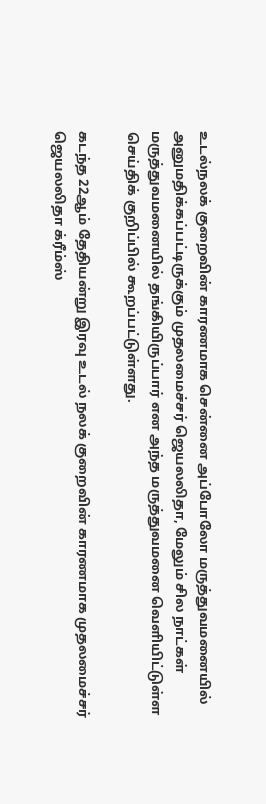உடல்நலக் குறைவின் காரணமாக சென்னை அப்போலோ மருத்துவமனையில் அனுமதிக்கப்பட்டிருக்கும் முதலமைச்சர் ஜெயலலிதா, மேலும் சில நாட்கள் மருத்துவமனையில் தங்கியிருப்பார் என அந்த மருத்துவமனை வெளியிட்டுள்ள செய்திக் குறிப்பில் கூறப்பட்டுள்ளது.

கடந்த 22ஆம் தேதியன்று இரவு உடல் நலக் குறைவின் காரணமாக முதலமைச்சர் ஜெயலலிதா க்ரீம்ஸ்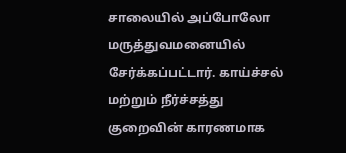சாலையில் அப்போலோ மருத்துவமனையில் சேர்க்கப்பட்டார். காய்ச்சல் மற்றும் நீர்ச்சத்து குறைவின் காரணமாக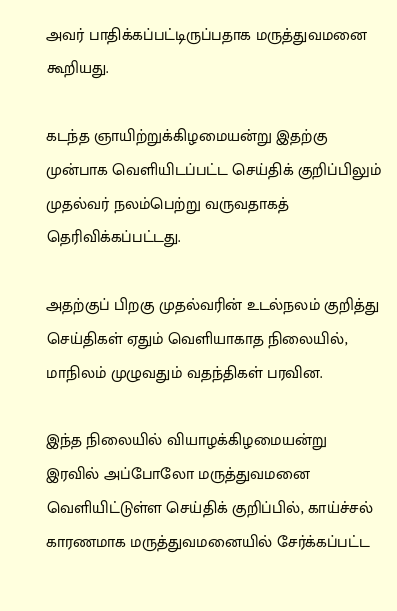அவர் பாதிக்கப்பட்டிருப்பதாக மருத்துவமனை கூறியது.

கடந்த ஞாயிற்றுக்கிழமையன்று இதற்கு முன்பாக வெளியிடப்பட்ட செய்திக் குறிப்பிலும் முதல்வர் நலம்பெற்று வருவதாகத் தெரிவிக்கப்பட்டது.

அதற்குப் பிறகு முதல்வரின் உடல்நலம் குறித்து செய்திகள் ஏதும் வெளியாகாத நிலையில், மாநிலம் முழுவதும் வதந்திகள் பரவின.

இந்த நிலையில் வியாழக்கிழமையன்று இரவில் அப்போலோ மருத்துவமனை வெளியிட்டுள்ள செய்திக் குறிப்பில், காய்ச்சல் காரணமாக மருத்துவமனையில் சேர்க்கப்பட்ட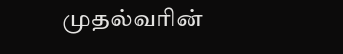முதல்வரின்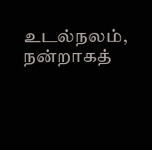உடல்நலம், நன்றாகத்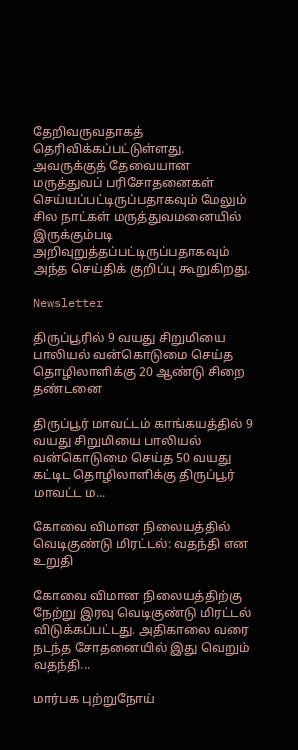தேறிவருவதாகத் தெரிவிக்கப்பட்டுள்ளது. அவருக்குத் தேவையான மருத்துவப் பரிசோதனைகள் செய்யப்பட்டிருப்பதாகவும் மேலும் சில நாட்கள் மருத்துவமனையில் இருக்கும்படி அறிவுறுத்தப்பட்டிருப்பதாகவும் அந்த செய்திக் குறிப்பு கூறுகிறது.

Newsletter

திருப்பூரில் 9 வயது சிறுமியை பாலியல் வன்கொடுமை செய்த தொழிலாளிக்கு 20 ஆண்டு சிறை தண்டனை

திருப்பூர் மாவட்டம் காங்கயத்தில் 9 வயது சிறுமியை பாலியல் வன்கொடுமை செய்த 50 வயது கட்டிட தொழிலாளிக்கு திருப்பூர் மாவட்ட ம...

கோவை விமான நிலையத்தில் வெடிகுண்டு மிரட்டல்: வதந்தி என உறுதி

கோவை விமான நிலையத்திற்கு நேற்று இரவு வெடிகுண்டு மிரட்டல் விடுக்கப்பட்டது. அதிகாலை வரை நடந்த சோதனையில் இது வெறும் வதந்தி...

மார்பக புற்றுநோய்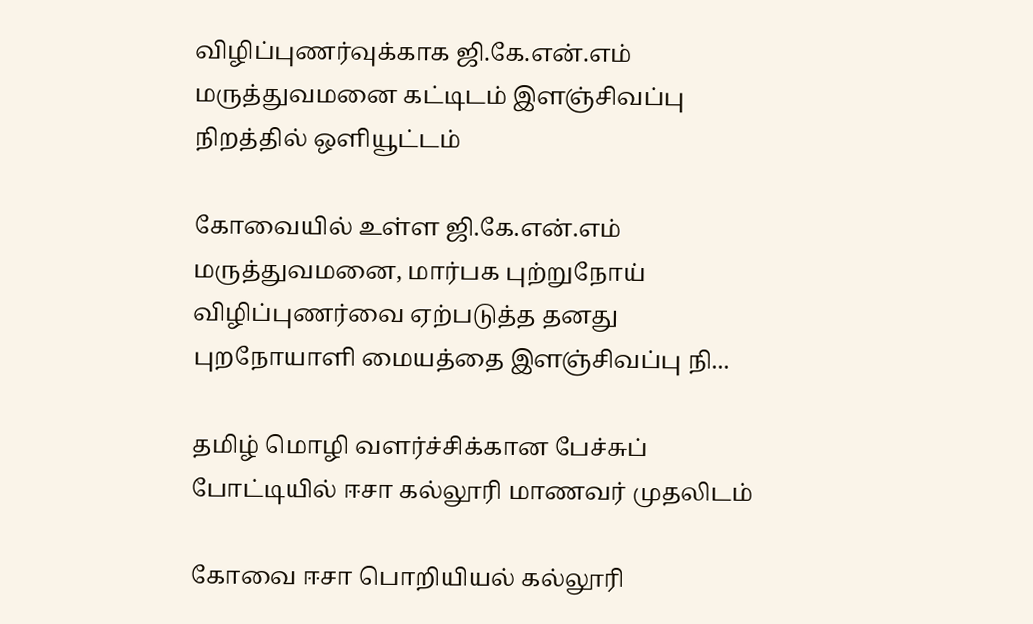விழிப்புணர்வுக்காக ஜி.கே.என்.எம் மருத்துவமனை கட்டிடம் இளஞ்சிவப்பு நிறத்தில் ஒளியூட்டம்

கோவையில் உள்ள ஜி.கே.என்.எம் மருத்துவமனை, மார்பக புற்றுநோய் விழிப்புணர்வை ஏற்படுத்த தனது புறநோயாளி மையத்தை இளஞ்சிவப்பு நி...

தமிழ் மொழி வளர்ச்சிக்கான பேச்சுப் போட்டியில் ஈசா கல்லூரி மாணவர் முதலிடம்

கோவை ஈசா பொறியியல் கல்லூரி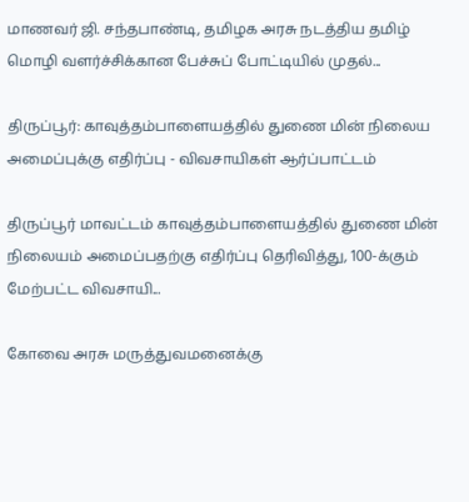மாணவர் ஜி. சந்தபாண்டி, தமிழக அரசு நடத்திய தமிழ் மொழி வளர்ச்சிக்கான பேச்சுப் போட்டியில் முதல்...

திருப்பூர்: காவுத்தம்பாளையத்தில் துணை மின் நிலைய அமைப்புக்கு எதிர்ப்பு - விவசாயிகள் ஆர்ப்பாட்டம்

திருப்பூர் மாவட்டம் காவுத்தம்பாளையத்தில் துணை மின் நிலையம் அமைப்பதற்கு எதிர்ப்பு தெரிவித்து, 100-க்கும் மேற்பட்ட விவசாயி...

கோவை அரசு மருத்துவமனைக்கு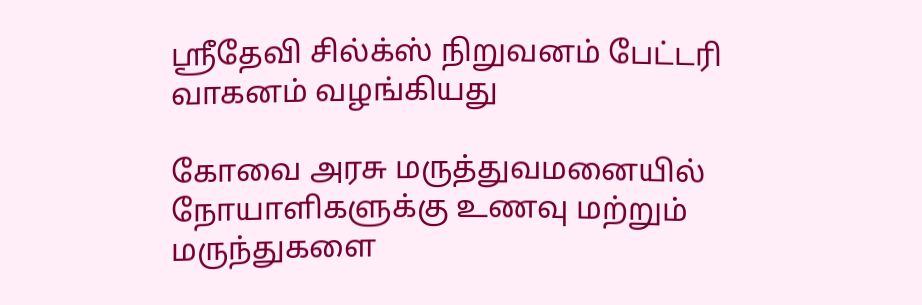ஸ்ரீதேவி சில்க்ஸ் நிறுவனம் பேட்டரி வாகனம் வழங்கியது

கோவை அரசு மருத்துவமனையில் நோயாளிகளுக்கு உணவு மற்றும் மருந்துகளை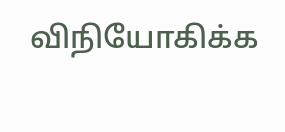விநியோகிக்க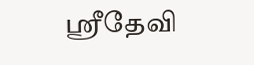ஸ்ரீதேவி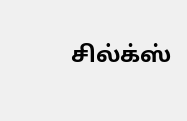சில்க்ஸ்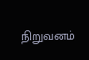நிறுவனம்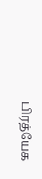பிரத்யேக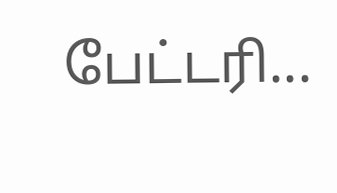பேட்டரி...